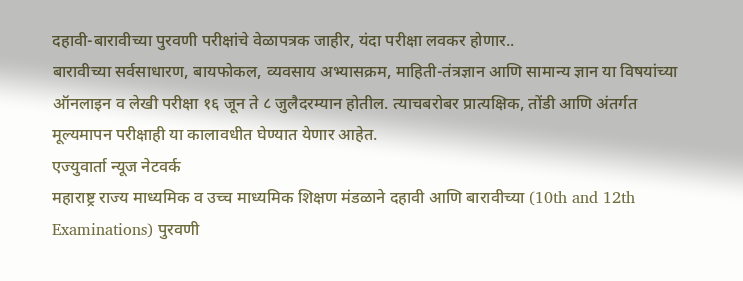दहावी-बारावीच्या पुरवणी परीक्षांचे वेळापत्रक जाहीर, यंदा परीक्षा लवकर होणार..
बारावीच्या सर्वसाधारण, बायफोकल, व्यवसाय अभ्यासक्रम, माहिती-तंत्रज्ञान आणि सामान्य ज्ञान या विषयांच्या ऑनलाइन व लेखी परीक्षा १६ जून ते ८ जुलैदरम्यान होतील. त्याचबरोबर प्रात्यक्षिक, तोंडी आणि अंतर्गत मूल्यमापन परीक्षाही या कालावधीत घेण्यात येणार आहेत.
एज्युवार्ता न्यूज नेटवर्क
महाराष्ट्र राज्य माध्यमिक व उच्च माध्यमिक शिक्षण मंडळाने दहावी आणि बारावीच्या (10th and 12th Examinations) पुरवणी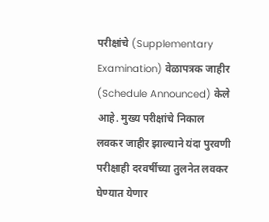परीक्षांचे (Supplementary Examination) वेळापत्रक जाहीर (Schedule Announced) केले आहे. मुख्य परीक्षांचे निकाल लवकर जाहीर झाल्याने यंदा पुरवणी परीक्षाही दरवर्षीच्या तुलनेत लवकर घेण्यात येणार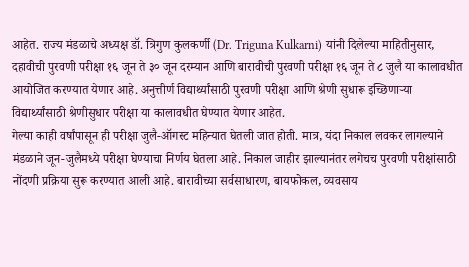आहेत. राज्य मंडळाचे अध्यक्ष डॉ. त्रिगुण कुलकर्णी (Dr. Triguna Kulkarni) यांनी दिलेल्या माहितीनुसार, दहावीची पुरवणी परीक्षा १६ जून ते ३० जून दरम्यान आणि बारावीची पुरवणी परीक्षा १६ जून ते ८ जुलै या कालावधीत आयोजित करण्यात येणार आहे. अनुत्तीर्ण विद्यार्थ्यांसाठी पुरवणी परीक्षा आणि श्रेणी सुधारू इच्छिणाऱ्या विद्यार्थ्यांसाठी श्रेणीसुधार परीक्षा या कालावधीत घेण्यात येणार आहेत.
गेल्या काही वर्षांपासून ही परीक्षा जुलै-ऑगस्ट महिन्यात घेतली जात होती. मात्र, यंदा निकाल लवकर लागल्याने मंडळाने जून-जुलैमध्ये परीक्षा घेण्याचा निर्णय घेतला आहे. निकाल जाहीर झाल्यानंतर लगेचच पुरवणी परीक्षांसाठी नोंदणी प्रक्रिया सुरू करण्यात आली आहे. बारावीच्या सर्वसाधारण, बायफोकल, व्यवसाय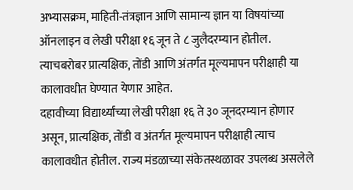अभ्यासक्रम, माहिती-तंत्रज्ञान आणि सामान्य ज्ञान या विषयांच्या ऑनलाइन व लेखी परीक्षा १६ जून ते ८ जुलैदरम्यान होतील. त्याचबरोबर प्रात्यक्षिक, तोंडी आणि अंतर्गत मूल्यमापन परीक्षाही या कालावधीत घेण्यात येणार आहेत.
दहावीच्या विद्यार्थ्यांच्या लेखी परीक्षा १६ ते ३० जूनदरम्यान होणार असून, प्रात्यक्षिक, तोंडी व अंतर्गत मूल्यमापन परीक्षाही त्याच कालावधीत होतील. राज्य मंडळाच्या संकेतस्थळावर उपलब्ध असलेले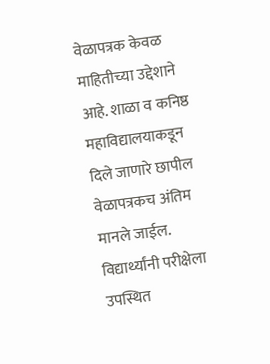वेळापत्रक केवळ माहितीच्या उद्देशाने आहे. शाळा व कनिष्ठ महाविद्यालयाकडून दिले जाणारे छापील वेळापत्रकच अंतिम मानले जाईल. विद्यार्थ्यांनी परीक्षेला उपस्थित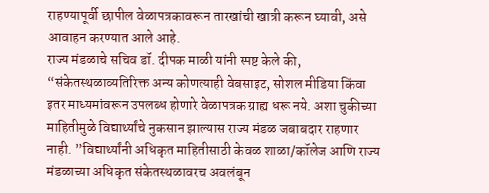राहण्यापूर्वी छापील वेळापत्रकावरून तारखांची खात्री करून घ्यावी, असे आवाहन करण्यात आले आहे.
राज्य मंडळाचे सचिव डॉ. दीपक माळी यांनी स्पष्ट केले की, “संकेतस्थळाव्यतिरिक्त अन्य कोणत्याही वेबसाइट, सोशल मीडिया किंवा इतर माध्यमांवरून उपलब्ध होणारे वेळापत्रक ग्राह्य धरू नये. अशा चुकीच्या माहितीमुळे विद्यार्थ्यांचे नुकसान झाल्यास राज्य मंडळ जबाबदार राहणार नाही. ”विद्यार्थ्यांनी अधिकृत माहितीसाठी केवळ शाळा/कॉलेज आणि राज्य मंडळाच्या अधिकृत संकेतस्थळावरच अवलंबून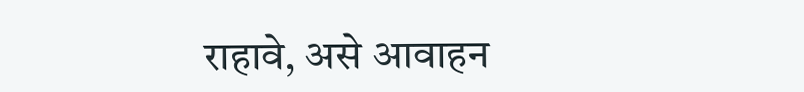राहावे, असे आवाहन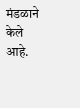मंडळाने केले आहे.